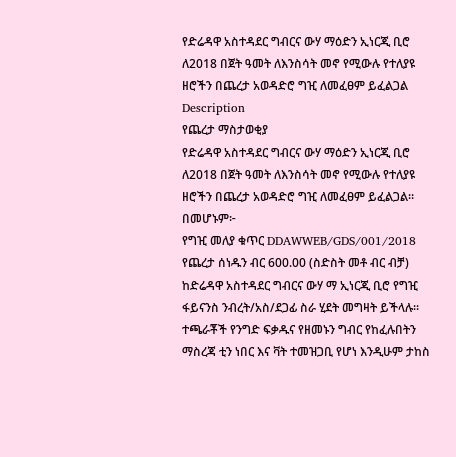የድሬዳዋ አስተዳደር ግብርና ውሃ ማዕድን ኢነርጂ ቢሮ ለ2018 በጀት ዓመት ለእንስሳት መኖ የሚውሉ የተለያዩ ዘሮችን በጨረታ አወዳድሮ ግዢ ለመፈፀም ይፈልጋል
Description
የጨረታ ማስታወቂያ
የድሬዳዋ አስተዳደር ግብርና ውሃ ማዕድን ኢነርጂ ቢሮ ለ2018 በጀት ዓመት ለእንስሳት መኖ የሚውሉ የተለያዩ ዘሮችን በጨረታ አወዳድሮ ግዢ ለመፈፀም ይፈልጋል።
በመሆኑም፦
የግዢ መለያ ቁጥር DDAWWEB/GDS/001/2018
የጨረታ ሰነዱን ብር 600.00 (ስድስት መቶ ብር ብቻ) ከድሬዳዋ አስተዳደር ግብርና ውሃ ማ ኢነርጂ ቢሮ የግዢ ፋይናንስ ንብረት/አስ/ደጋፊ ስራ ሂደት መግዛት ይችላሉ።
ተጫራቾች የንግድ ፍቃዱና የዘመኑን ግብር የከፈሉበትን ማስረጃ ቲን ነበር እና ቫት ተመዝጋቢ የሆነ እንዲሁም ታከስ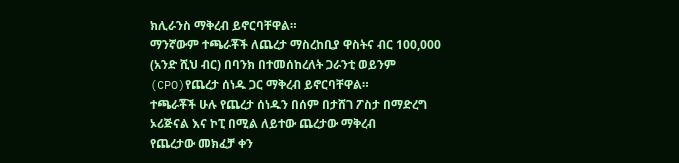ክሊራንስ ማቅረብ ይኖርባቸዋል።
ማንኛውም ተጫራቾች ለጨረታ ማስረከቢያ ዋስትና ብር 100,000 (አንድ ሺህ ብር) በባንክ በተመሰከረለት ጋራንቲ ወይንም (CPO)የጨረታ ሰነዱ ጋር ማቅረብ ይኖርባቸዋል።
ተጫራቾች ሁሉ የጨረታ ሰነዱን በሰም በታሸገ ፖስታ በማድረግ ኦሪጅናል እና ኮፒ በሚል ለይተው ጨረታው ማቅረብ
የጨረታው መክፈቻ ቀን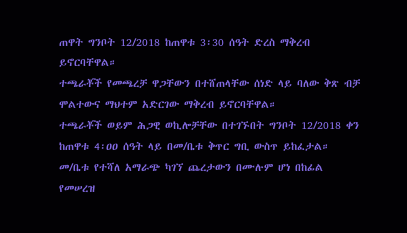ጠዋት ግንቦት 12/2018 ከጠዋቱ 3፡30 ሰዓት ድረስ ማቅረብ ይኖርባቸዋል።
ተጫራቾች የመጫረቻ ዋጋቸውን በተሸጠላቸው ሰነድ ላይ ባለው ቅጽ ብቻ ሞልተውና ማህተም አድርገው ማቅረብ ይኖርባቸዋል።
ተጫራቾች ወይም ሕጋዊ ወኪሎቻቸው በተገኙበት ግንቦት 12/2018 ቀን ከጠዋቱ 4፡ዐዐ ሰዓት ላይ በመ/ቤቱ ቅጥር ግቢ ውስጥ ይከፈታል።
መ/ቤቱ የተሻለ አማራጭ ካገኘ ጨረታውን በሙሉም ሆነ በከፊል የመሠረዝ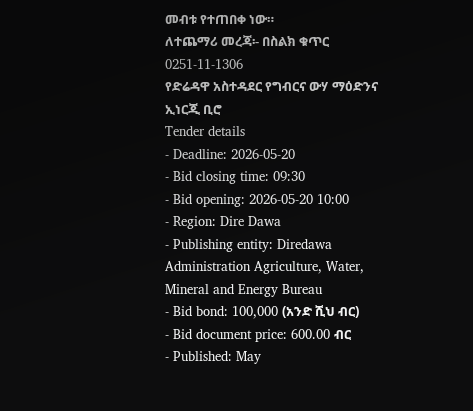መብቱ የተጠበቀ ነው።
ለተጨማሪ መረጃ፡- በስልክ ቁጥር 0251-11-1306
የድሬዳዋ አስተዳደር የግብርና ውሃ ማዕድንና ኢነርጂ ቢሮ
Tender details
- Deadline: 2026-05-20
- Bid closing time: 09:30
- Bid opening: 2026-05-20 10:00
- Region: Dire Dawa
- Publishing entity: Diredawa Administration Agriculture, Water, Mineral and Energy Bureau
- Bid bond: 100,000 (አንድ ሺህ ብር)
- Bid document price: 600.00 ብር
- Published: May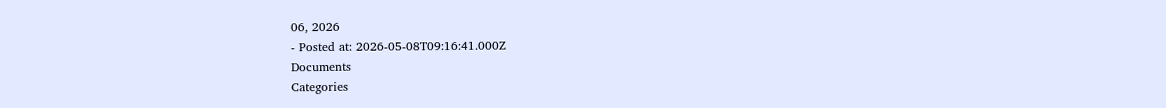06, 2026
- Posted at: 2026-05-08T09:16:41.000Z
Documents
Categories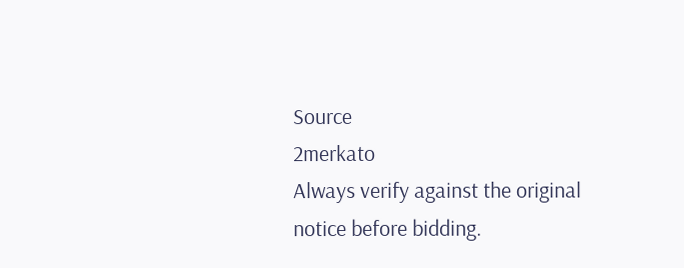Source
2merkato
Always verify against the original notice before bidding.